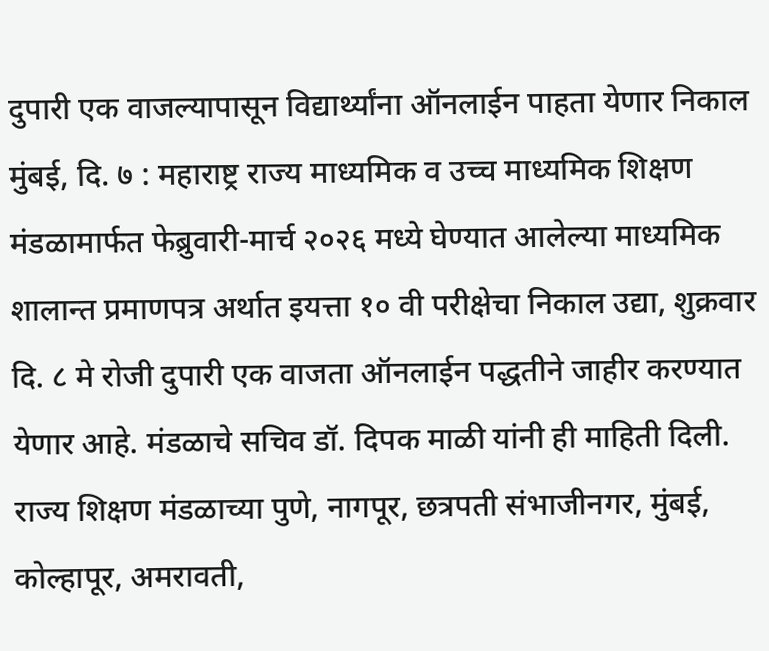दुपारी एक वाजल्यापासून विद्यार्थ्यांना ऑनलाईन पाहता येणार निकाल
मुंबई, दि. ७ : महाराष्ट्र राज्य माध्यमिक व उच्च माध्यमिक शिक्षण मंडळामार्फत फेब्रुवारी-मार्च २०२६ मध्ये घेण्यात आलेल्या माध्यमिक शालान्त प्रमाणपत्र अर्थात इयत्ता १० वी परीक्षेचा निकाल उद्या, शुक्रवार दि. ८ मे रोजी दुपारी एक वाजता ऑनलाईन पद्धतीने जाहीर करण्यात येणार आहे. मंडळाचे सचिव डॉ. दिपक माळी यांनी ही माहिती दिली.
राज्य शिक्षण मंडळाच्या पुणे, नागपूर, छत्रपती संभाजीनगर, मुंबई, कोल्हापूर, अमरावती,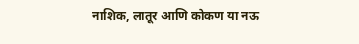नाशिक, लातूर आणि कोकण या नऊ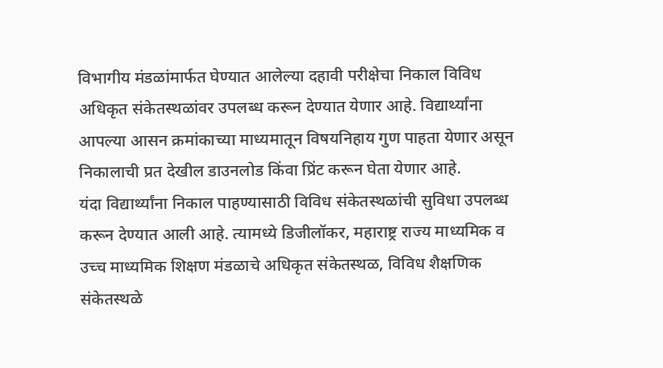विभागीय मंडळांमार्फत घेण्यात आलेल्या दहावी परीक्षेचा निकाल विविध अधिकृत संकेतस्थळांवर उपलब्ध करून देण्यात येणार आहे. विद्यार्थ्यांना आपल्या आसन क्रमांकाच्या माध्यमातून विषयनिहाय गुण पाहता येणार असून निकालाची प्रत देखील डाउनलोड किंवा प्रिंट करून घेता येणार आहे.
यंदा विद्यार्थ्यांना निकाल पाहण्यासाठी विविध संकेतस्थळांची सुविधा उपलब्ध करून देण्यात आली आहे. त्यामध्ये डिजीलॉकर, महाराष्ट्र राज्य माध्यमिक व उच्च माध्यमिक शिक्षण मंडळाचे अधिकृत संकेतस्थळ, विविध शैक्षणिक संकेतस्थळे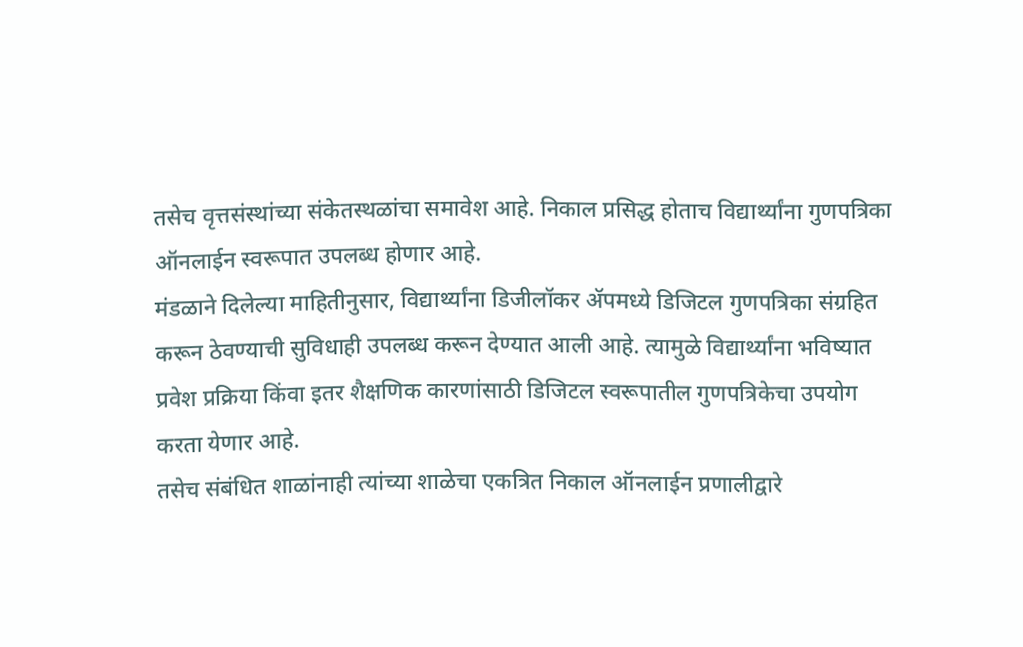तसेच वृत्तसंस्थांच्या संकेतस्थळांचा समावेश आहे. निकाल प्रसिद्ध होताच विद्यार्थ्यांना गुणपत्रिका ऑनलाईन स्वरूपात उपलब्ध होणार आहे.
मंडळाने दिलेल्या माहितीनुसार, विद्यार्थ्यांना डिजीलॉकर ॲपमध्ये डिजिटल गुणपत्रिका संग्रहित करून ठेवण्याची सुविधाही उपलब्ध करून देण्यात आली आहे. त्यामुळे विद्यार्थ्यांना भविष्यात प्रवेश प्रक्रिया किंवा इतर शैक्षणिक कारणांसाठी डिजिटल स्वरूपातील गुणपत्रिकेचा उपयोग करता येणार आहे.
तसेच संबंधित शाळांनाही त्यांच्या शाळेचा एकत्रित निकाल ऑनलाईन प्रणालीद्वारे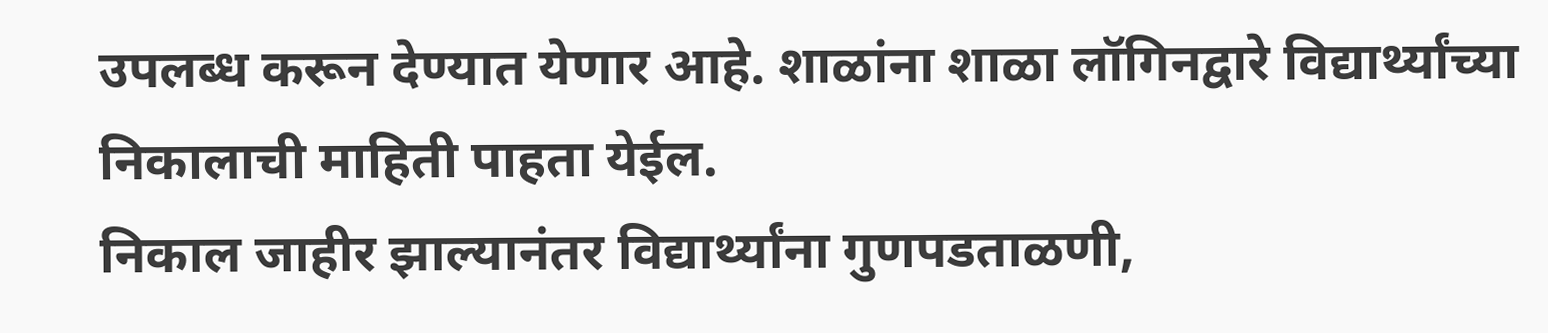उपलब्ध करून देण्यात येणार आहे. शाळांना शाळा लॉगिनद्वारे विद्यार्थ्यांच्या निकालाची माहिती पाहता येईल.
निकाल जाहीर झाल्यानंतर विद्यार्थ्यांना गुणपडताळणी,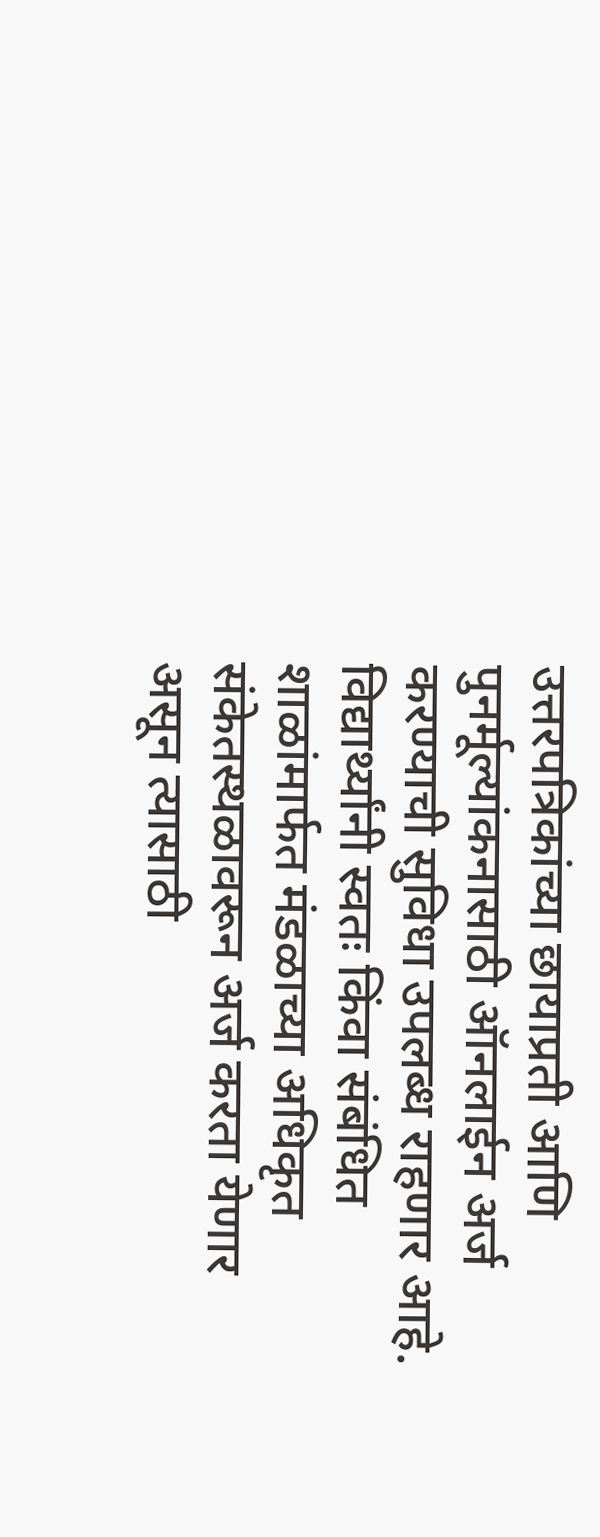उत्तरपत्रिकांच्या छायाप्रती आणि पुनर्मूल्यांकनासाठी ऑनलाईन अर्ज करण्याची सुविधा उपलब्ध राहणार आहे. विद्यार्थ्यांनी स्वतः किंवा संबंधित शाळांमार्फत मंडळाच्या अधिकृत संकेतस्थळावरून अर्ज करता येणार असून त्यासाठी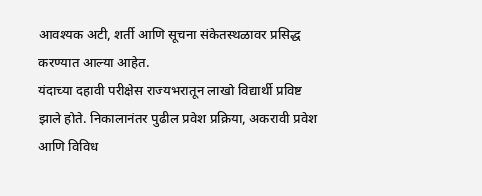आवश्यक अटी, शर्ती आणि सूचना संकेतस्थळावर प्रसिद्ध करण्यात आल्या आहेत.
यंदाच्या दहावी परीक्षेस राज्यभरातून लाखो विद्यार्थी प्रविष्ट झाले होते. निकालानंतर पुढील प्रवेश प्रक्रिया, अकरावी प्रवेश आणि विविध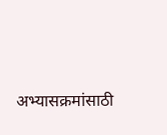अभ्यासक्रमांसाठी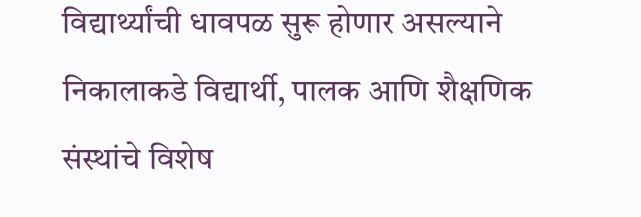विद्यार्थ्यांची धावपळ सुरू होणार असल्याने निकालाकडे विद्यार्थी, पालक आणि शैक्षणिक संस्थांचे विशेष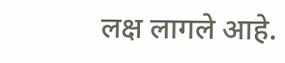लक्ष लागले आहे.